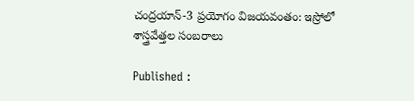చంద్రయాన్-3 ప్రయోగం విజయవంతం: ఇస్రోలో శాస్త్రవేత్తల సంబరాలు

Published :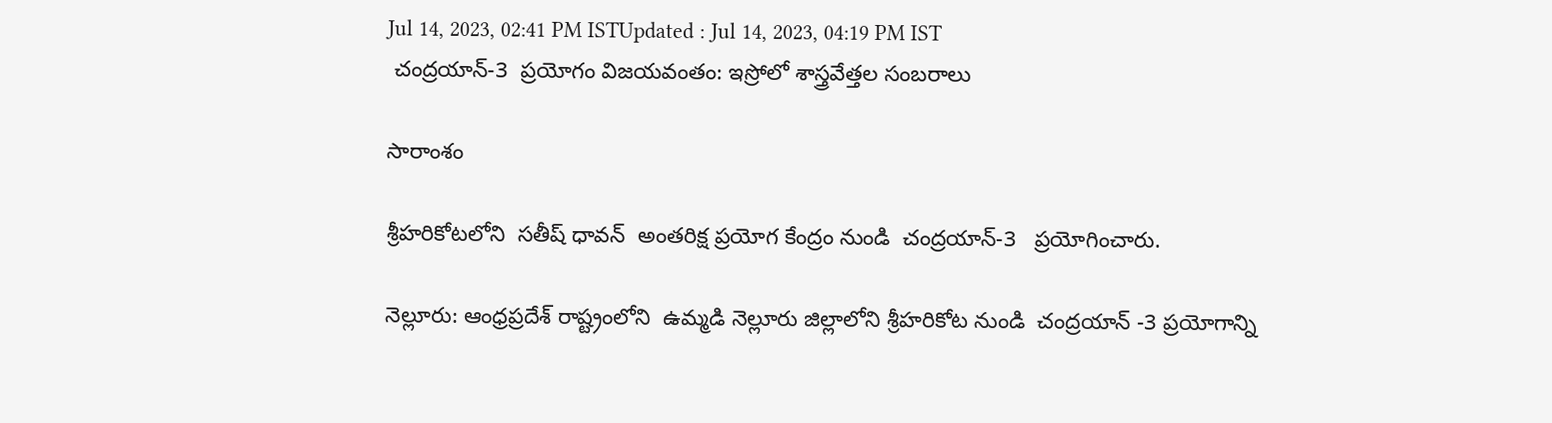Jul 14, 2023, 02:41 PM ISTUpdated : Jul 14, 2023, 04:19 PM IST
 చంద్రయాన్-3  ప్రయోగం విజయవంతం: ఇస్రోలో శాస్త్రవేత్తల సంబరాలు

సారాంశం

శ్రీహరికోటలోని  సతీష్ ధావన్  అంతరిక్ష ప్రయోగ కేంద్రం నుండి  చంద్రయాన్-3   ప్రయోగించారు.

నెల్లూరు: ఆంధ్రప్రదేశ్ రాష్ట్రంలోని  ఉమ్మడి నెల్లూరు జిల్లాలోని శ్రీహరికోట నుండి  చంద్రయాన్ -3 ప్రయోగాన్ని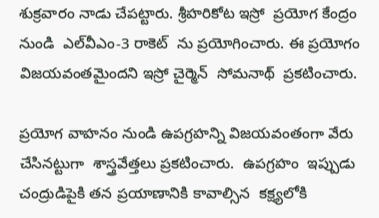శుక్రవారం నాడు చేపట్టారు. శ్రీహరికోట ఇస్రో  ప్రయోగ కేంద్రం నుండి  ఎల్‌వీఎం-3 రాకెట్  ను ప్రయోగించారు. ఈ ప్రయోగం విజయవంతమైందని ఇస్రో చైర్మెన్  సోమనాథ్  ప్రకటించారు.

ప్రయోగ వాహనం నుండి ఉపగ్రహన్ని విజయవంతంగా వేరు చేసినట్టుగా  శాస్త్రవేత్తలు ప్రకటించారు.  ఉపగ్రహం  ఇప్పుడు చంద్రుడిపైకి తన ప్రయాణానికి కావాల్సిన  కక్ష్యలోకి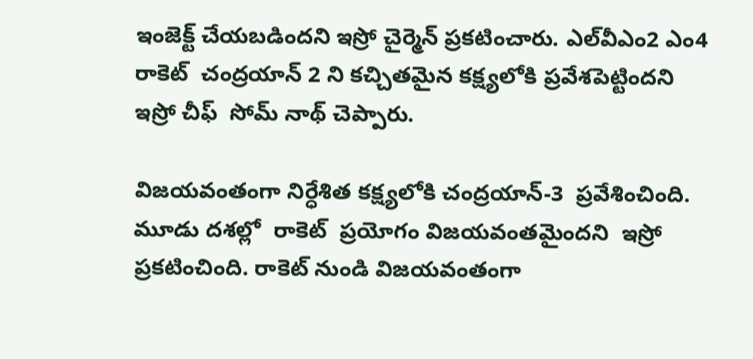ఇంజెక్ట్ చేయబడిందని ఇస్రో చైర్మెన్ ప్రకటించారు. ఎల్‌వీఎం2 ఎం4 రాకెట్  చంద్రయాన్ 2 ని కచ్చితమైన కక్ష్యలోకి ప్రవేశపెట్టిందని  ఇస్రో చీఫ్  సోమ్ నాథ్ చెప్పారు.

విజయవంతంగా నిర్ధేశిత కక్ష్యలోకి చంద్రయాన్-3  ప్రవేశించింది. మూడు దశల్లో  రాకెట్  ప్రయోగం విజయవంతమైందని  ఇస్రో ప్రకటించింది. రాకెట్ నుండి విజయవంతంగా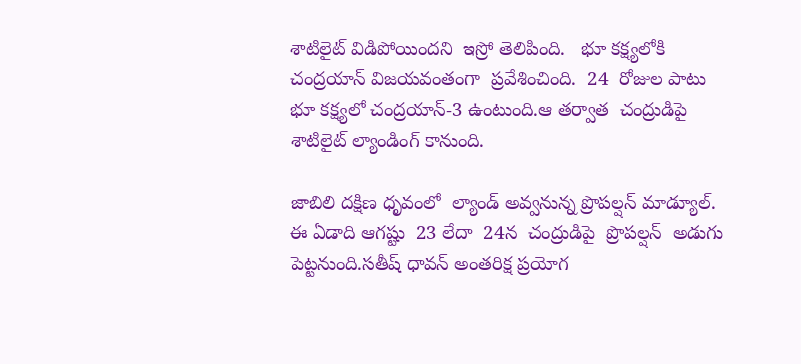శాటిలైట్ విడిపోయిందని  ఇస్రో తెలిపింది.   భూ కక్ష్యలోకి  చంద్రయాన్ విజయవంతంగా  ప్రవేశించింది.  24  రోజుల పాటు భూ కక్ష్యలో చంద్రయాన్-3 ఉంటుంది.ఆ తర్వాత  చంద్రుడిపై   శాటిలైట్ ల్యాండింగ్ కానుంది.

జాబిలి దక్షిణ ధృవంలో  ల్యాండ్ అవ్వనున్న ప్రొపల్షన్ మాడ్యూల్. ఈ ఏడాది ఆగష్టు  23 లేదా  24న  చంద్రుడిపై  ప్రొపల్షన్  అడుగు పెట్టనుంది.సతీష్ ధావన్ అంతరిక్ష ప్రయోగ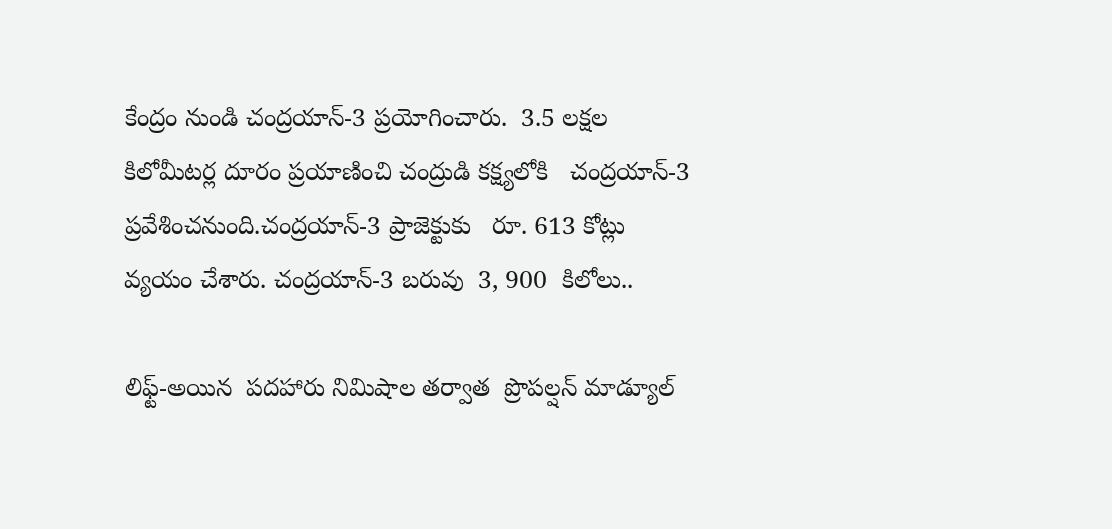కేంద్రం నుండి చంద్రయాన్-3 ప్రయోగించారు.  3.5 లక్షల కిలోమీటర్ల దూరం ప్రయాణించి చంద్రుడి కక్ష్యలోకి   చంద్రయాన్-3 ప్రవేశించనుంది.చంద్రయాన్-3 ప్రాజెక్టుకు   రూ. 613 కోట్లు వ్యయం చేశారు. చంద్రయాన్-3 బరువు  3, 900  కిలోలు..

లిఫ్ట్-అయిన  పదహారు నిమిషాల తర్వాత  ప్రొపల్షన్ మాడ్యూల్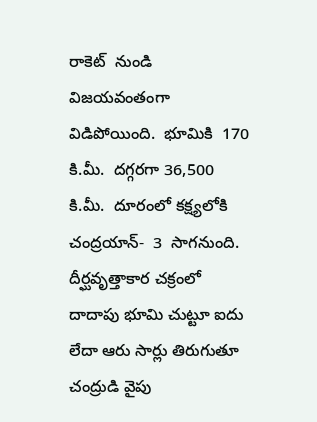రాకెట్  నుండి విజయవంతంగా  విడిపోయింది.  భూమికి  170 కి.మీ.  దగ్గరగా 36,500  కి.మీ.  దూరంలో కక్ష్యలోకి చంద్రయాన్-  3  సాగనుంది.   దీర్ఘవృత్తాకార చక్రంలో  దాదాపు భూమి చుట్టూ ఐదు లేదా ఆరు సార్లు తిరుగుతూ చంద్రుడి వైపు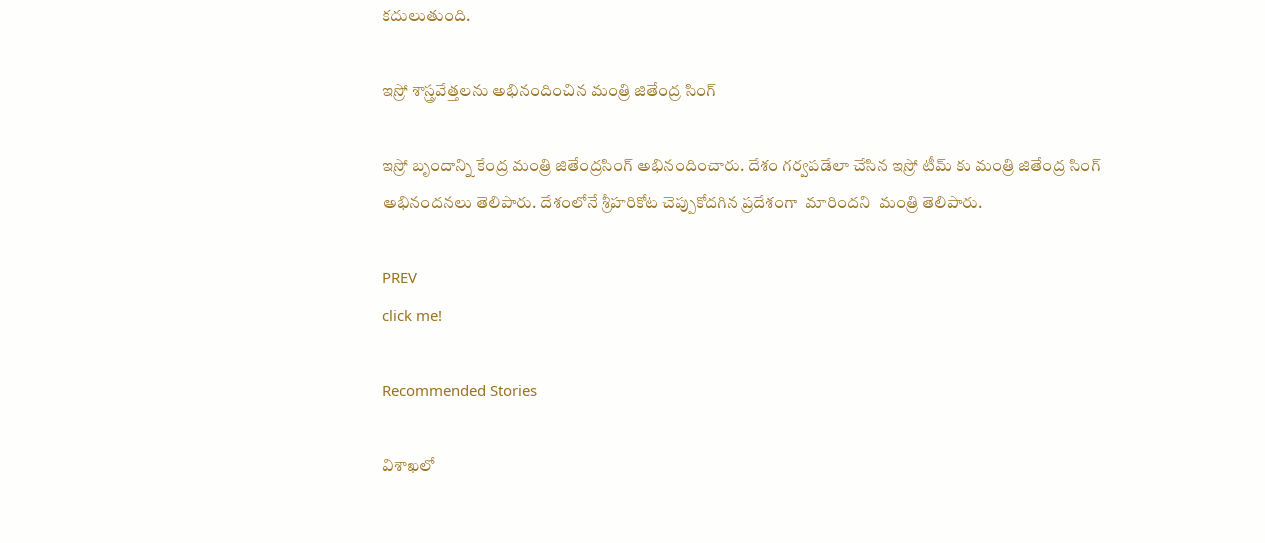కదులుతుంది.

ఇస్రో శాస్త్రవేత్తలను అభినందించిన మంత్రి జితేంద్ర సింగ్

ఇస్రో బృందాన్ని కేంద్ర మంత్రి జితేంద్రసింగ్ అభినందించారు. దేశం గర్వపడేలా చేసిన ఇస్రో టీమ్ కు మంత్రి జితేంద్ర సింగ్ అభినందనలు తెలిపారు. దేశంలోనే శ్రీహరికోట చెప్పుకోదగిన ప్రదేశంగా  మారిందని  మంత్రి తెలిపారు.

PREV
click me!

Recommended Stories

విశాఖలో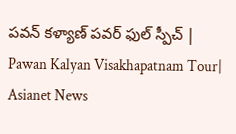పవన్ కళ్యాణ్ పవర్ ఫుల్ స్పీచ్ | Pawan Kalyan Visakhapatnam Tour| Asianet News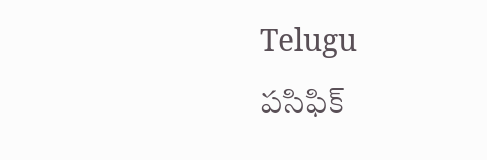Telugu
పసిఫిక్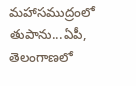మహాసముద్రంలో తుపాను...ఏపీ, తెలంగాణలో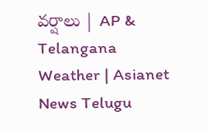వర్షాలు | AP & Telangana Weather | Asianet News Telugu